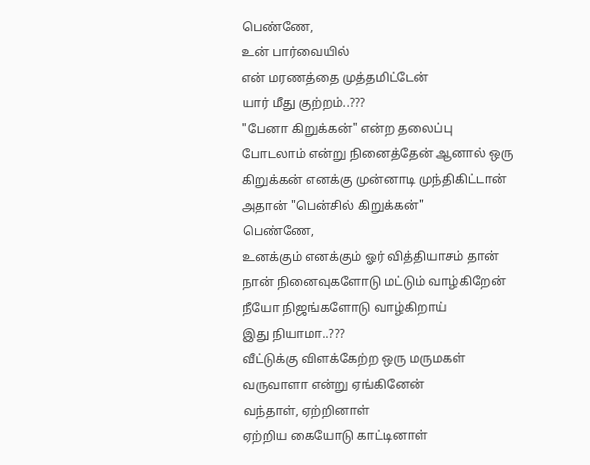பெண்ணே,
உன் பார்வையில்
என் மரணத்தை முத்தமிட்டேன்
யார் மீது குற்றம்..???
"பேனா கிறுக்கன்" என்ற தலைப்பு போடலாம் என்று நினைத்தேன் ஆனால் ஒரு கிறுக்கன் எனக்கு முன்னாடி முந்திகிட்டான் அதான் "பென்சில் கிறுக்கன்"
பெண்ணே,
உனக்கும் எனக்கும் ஓர் வித்தியாசம் தான்
நான் நினைவுகளோடு மட்டும் வாழ்கிறேன்
நீயோ நிஜங்களோடு வாழ்கிறாய்
இது நியாமா..???
வீட்டுக்கு விளக்கேற்ற ஒரு மருமகள்
வருவாளா என்று ஏங்கினேன்
வந்தாள், ஏற்றினாள்
ஏற்றிய கையோடு காட்டினாள்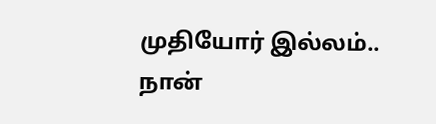முதியோர் இல்லம்..
நான்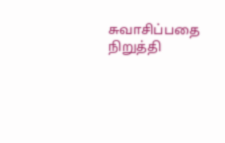சுவாசிப்பதை நிறுத்தி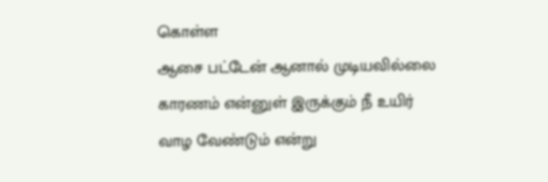கொள்ள
ஆசை பட்டேன் ஆனால் முடியவில்லை
காரணம் என்னுள் இருக்கும் நீ உயிர்
வாழ வேண்டும் என்று